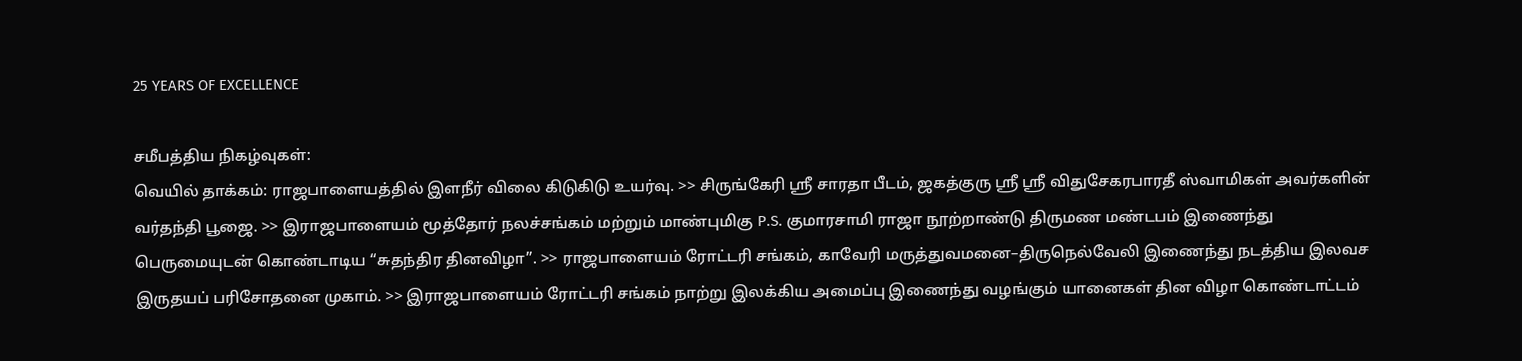25 YEARS OF EXCELLENCE

சமீபத்திய நிகழ்வுகள்:
வெயில் தாக்கம்: ராஜபாளையத்தில் இளநீர் விலை கிடுகிடு உயர்வு. >> சிருங்கேரி ஸ்ரீ சாரதா பீடம், ஜகத்குரு ஸ்ரீ ஸ்ரீ விதுசேகரபாரதீ ஸ்வாமிகள் அவர்களின் வர்தந்தி பூஜை. >> இராஜபாளையம் மூத்தோர் நலச்சங்கம் மற்றும் மாண்புமிகு P.S. குமாரசாமி ராஜா நூற்றாண்டு திருமண மண்டபம் இணைந்து பெருமையுடன் கொண்டாடிய “சுதந்திர தினவிழா”. >> ராஜபாளையம் ரோட்டரி சங்கம், காவேரி மருத்துவமனை–திருநெல்வேலி இணைந்து நடத்திய இலவச இருதயப் பரிசோதனை முகாம். >> இராஜபாளையம் ரோட்டரி சங்கம் நாற்று இலக்கிய அமைப்பு இணைந்து வழங்கும் யானைகள் தின விழா கொண்டாட்டம்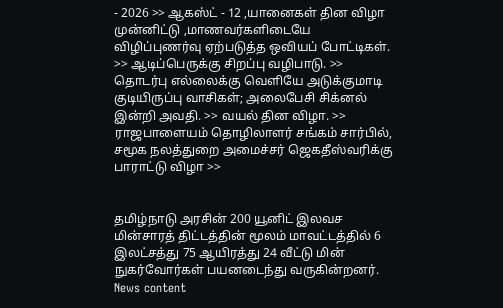- 2026 >> ஆகஸ்ட் - 12 ,யானைகள் தின விழா முன்னிட்டு ,மாணவர்களிடையே விழிப்புணர்வு ஏற்படுத்த ஒவியப் போட்டிகள். >> ஆடிப்பெருக்கு சிறப்பு வழிபாடு. >> தொடர்பு எல்லைக்கு வெளியே அடுக்குமாடி குடியிருப்பு வாசிகள்; அலைபேசி சிக்னல் இன்றி அவதி. >> வயல் தின விழா. >> ராஜபாளையம் தொழிலாளர் சங்கம் சார்பில், சமூக நலத்துறை அமைச்சர் ஜெகதீஸ்வரிக்கு பாராட்டு விழா >>


தமிழ்நாடு அரசின் 200 யூனிட் இலவச மின்சாரத் திட்டத்தின் மூலம் மாவட்டத்தில் 6 இலட்சத்து 75 ஆயிரத்து 24 வீட்டு மின் நுகர்வோர்கள் பயனடைந்து வருகின்றனர்.
News content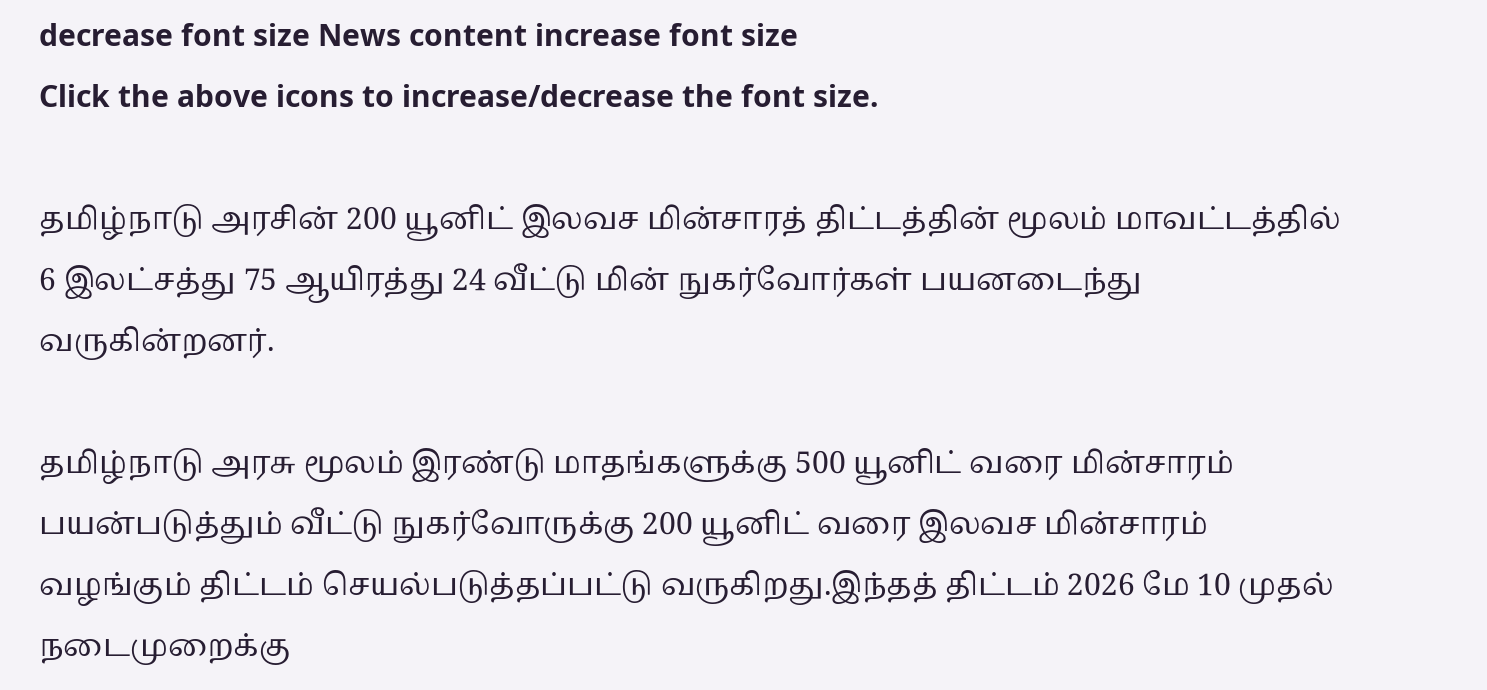decrease font size News content increase font size
Click the above icons to increase/decrease the font size.

தமிழ்நாடு அரசின் 200 யூனிட் இலவச மின்சாரத் திட்டத்தின் மூலம் மாவட்டத்தில் 6 இலட்சத்து 75 ஆயிரத்து 24 வீட்டு மின் நுகர்வோர்கள் பயனடைந்து வருகின்றனர்.

தமிழ்நாடு அரசு மூலம் இரண்டு மாதங்களுக்கு 500 யூனிட் வரை மின்சாரம் பயன்படுத்தும் வீட்டு நுகர்வோருக்கு 200 யூனிட் வரை இலவச மின்சாரம் வழங்கும் திட்டம் செயல்படுத்தப்பட்டு வருகிறது.இந்தத் திட்டம் 2026 மே 10 முதல் நடைமுறைக்கு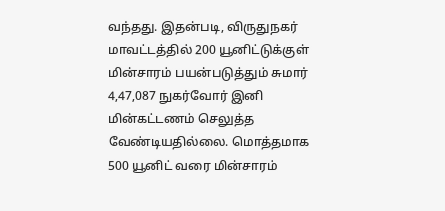வந்தது. இதன்படி, விருதுநகர் மாவட்டத்தில் 200 யூனிட்டுக்குள் மின்சாரம் பயன்படுத்தும் சுமார் 4,47,087 நுகர்வோர் இனி மின்கட்டணம் செலுத்த வேண்டியதில்லை. மொத்தமாக 500 யூனிட் வரை மின்சாரம்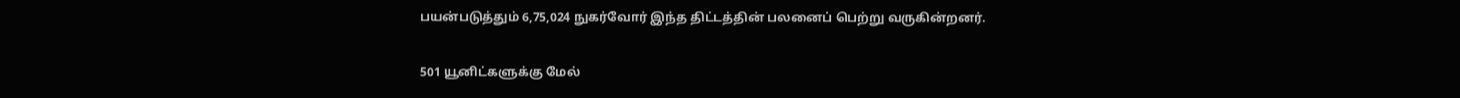பயன்படுத்தும் 6,75,024 நுகர்வோர் இந்த திட்டத்தின் பலனைப் பெற்று வருகின்றனர்.

501 யூனிட்களுக்கு மேல்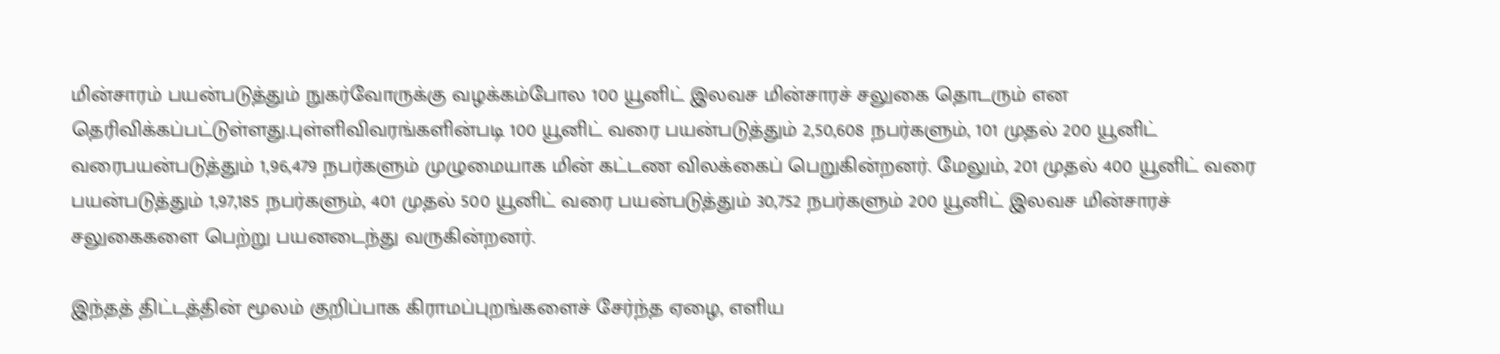மின்சாரம் பயன்படுத்தும் நுகர்வோருக்கு வழக்கம்போல 100 யூனிட் இலவச மின்சாரச் சலுகை தொடரும் என தெரிவிக்கப்பட்டுள்ளது.புள்ளிவிவரங்களின்படி 100 யூனிட் வரை பயன்படுத்தும் 2,50,608 நபர்களும், 101 முதல் 200 யூனிட் வரைபயன்படுத்தும் 1,96,479 நபர்களும் முழுமையாக மின் கட்டண விலக்கைப் பெறுகின்றனர். மேலும், 201 முதல் 400 யூனிட் வரை பயன்படுத்தும் 1,97,185 நபர்களும், 401 முதல் 500 யூனிட் வரை பயன்படுத்தும் 30,752 நபர்களும் 200 யூனிட் இலவச மின்சாரச் சலுகைகளை பெற்று பயனடைந்து வருகின்றனர்.

இந்தத் திட்டத்தின் மூலம் குறிப்பாக கிராமப்புறங்களைச் சேர்ந்த ஏழை, எளிய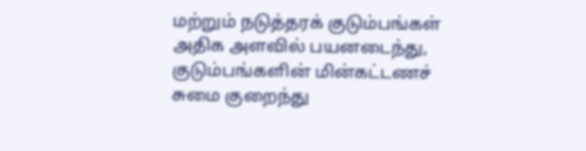மற்றும் நடுத்தரக் குடும்பங்கள் அதிக அளவில் பயனடைந்து, குடும்பங்களின் மின்கட்டணச் சுமை குறைந்து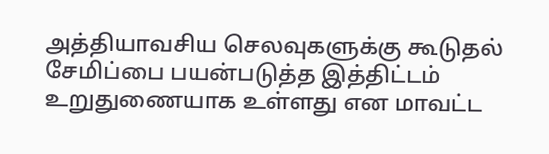அத்தியாவசிய செலவுகளுக்கு கூடுதல் சேமிப்பை பயன்படுத்த இத்திட்டம் உறுதுணையாக உள்ளது என மாவட்ட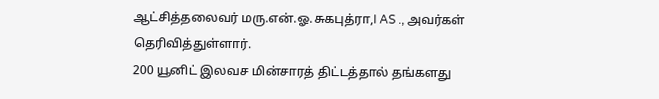ஆட்சித்தலைவர் மரு.என்.ஓ.சுகபுத்ரா,I AS ., அவர்கள் தெரிவித்துள்ளார்.
200 யூனிட் இலவச மின்சாரத் திட்டத்தால் தங்களது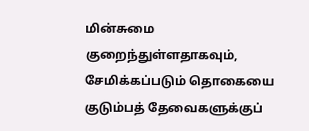மின்சுமை குறைந்துள்ளதாகவும், சேமிக்கப்படும் தொகையை குடும்பத் தேவைகளுக்குப்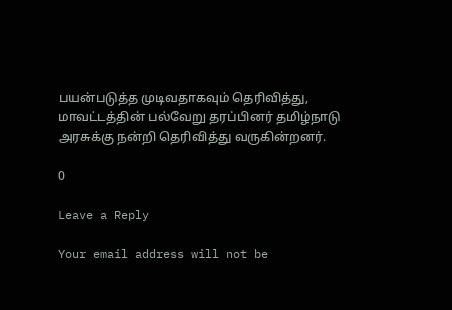பயன்படுத்த முடிவதாகவும் தெரிவித்து, மாவட்டத்தின் பல்வேறு தரப்பினர் தமிழ்நாடு அரசுக்கு நன்றி தெரிவித்து வருகின்றனர்.

0

Leave a Reply

Your email address will not be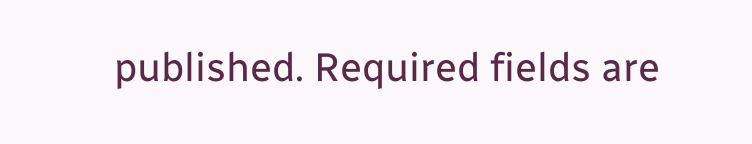published. Required fields are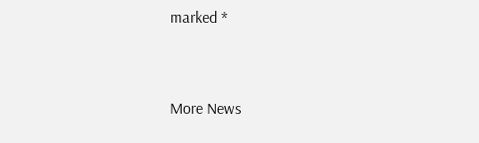marked *


More News